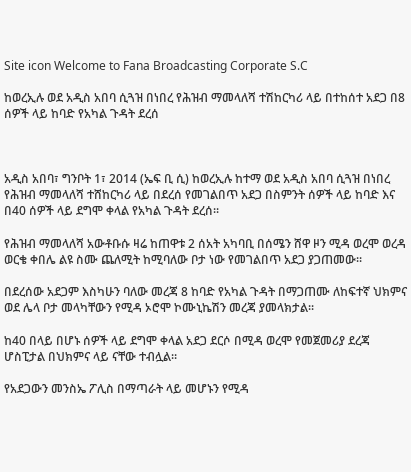Site icon Welcome to Fana Broadcasting Corporate S.C

ከወረኢሉ ወደ አዲስ አበባ ሲጓዝ በነበረ የሕዝብ ማመላለሻ ተሽከርካሪ ላይ በተከሰተ አደጋ በ8 ሰዎች ላይ ከባድ የአካል ጉዳት ደረሰ



አዲስ አበባ፣ ግንቦት 1፣ 2014 (ኤፍ ቢ ሲ) ከወረኢሉ ከተማ ወደ አዲስ አበባ ሲጓዝ በነበረ የሕዝብ ማመላለሻ ተሸከርካሪ ላይ በደረሰ የመገልበጥ አደጋ በስምንት ሰዎች ላይ ከባድ እና በ40 ሰዎች ላይ ደግሞ ቀላል የአካል ጉዳት ደረሰ፡፡

የሕዝብ ማመላለሻ አውቶቡሱ ዛሬ ከጠዋቱ 2 ሰአት አካባቢ በሰሜን ሸዋ ዞን ሚዳ ወረሞ ወረዳ ወርቄ ቀበሌ ልዩ ስሙ ጨለሚት ከሚባለው ቦታ ነው የመገልበጥ አደጋ ያጋጠመው፡፡

በደረሰው አደጋም እስካሁን ባለው መረጃ 8 ከባድ የአካል ጉዳት በማጋጠሙ ለከፍተኛ ህክምና ወደ ሌላ ቦታ መላካቸውን የሚዳ ኦሮሞ ኮሙኒኬሽን መረጃ ያመላክታል፡፡

ከ40 በላይ በሆኑ ሰዎች ላይ ደግሞ ቀላል አደጋ ደርሶ በሚዳ ወረሞ የመጀመሪያ ደረጃ ሆስፒታል በህክምና ላይ ናቸው ተብሏል።

የአደጋውን መንስኤ ፖሊስ በማጣራት ላይ መሆኑን የሚዳ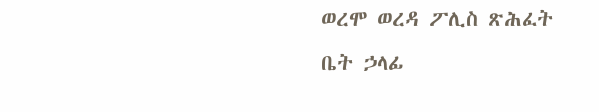ወረሞ ወረዳ ፖሊስ ጽሕፈት ቤት ኃላፊ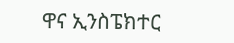ዋና ኢንስፔክተር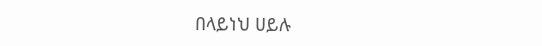በላይነህ ሀይሉ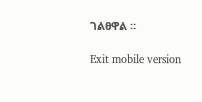ገልፀዋል ።

Exit mobile version